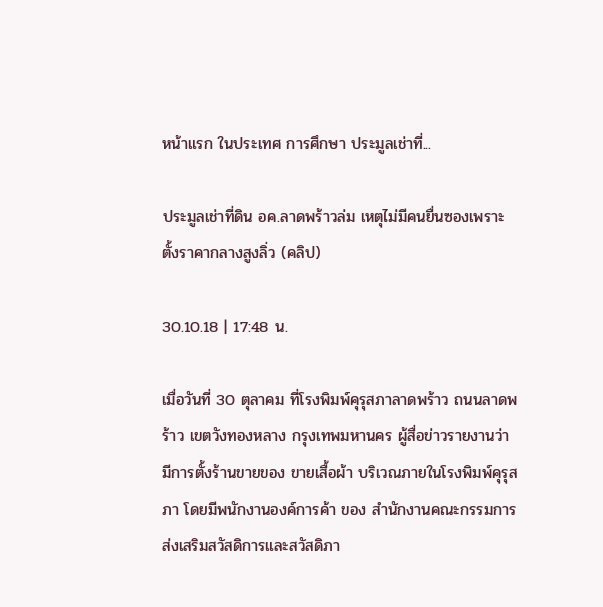หน้าแรก ในประเทศ การศึกษา ประมูลเช่าที่...

ประมูลเช่าที่ดิน อค.ลาดพร้าวล่ม เหตุไม่มีคนยื่นซองเพราะตั้งราคากลางสูงลิ่ว (คลิป)

30.10.18 | 17:48 น.

เมื่อวันที่ 30 ตุลาคม ที่โรงพิมพ์คุรุสภาลาดพร้าว ถนนลาดพร้าว เขตวังทองหลาง กรุงเทพมหานคร ผู้สื่อข่าวรายงานว่า มีการตั้งร้านขายของ ขายเสื้อผ้า บริเวณภายในโรงพิมพ์คุรุสภา โดยมีพนักงานองค์การค้า ของ สำนักงานคณะกรรมการส่งเสริมสวัสดิการและสวัสดิภา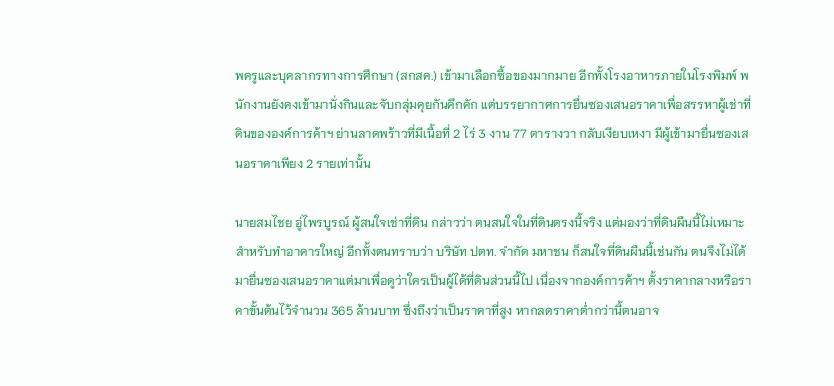พครูและบุคลากรทางการศึกษา (สกสค.) เข้ามาเลือกซื้อของมากมาย อีกทั้งโรงอาหารภายในโรงพิมพ์ พนักงานยังคงเข้ามานั่งกินและจับกลุ่มคุยกันคึกคัก แต่บรรยากาศการยื่นซองเสนอราคาเพื่อสรรหาผู้เช่าที่ดินขององค์การค้าฯ ย่านลาดพร้าวที่มีเนื้อที่ 2 ไร่ 3 งาน 77 ตารางวา กลับเงียบเหงา มีผู้เข้ามายื่นซองเสนอราคาเพียง 2 รายเท่านั้น

นายสมไชย อู่ไพรบูรณ์ ผู้สนใจเช่าที่ดิน กล่าวว่า ตนสนใจในที่ดินตรงนี้จริง แต่มองว่าที่ดินผืนนี้ไม่เหมาะสำหรับทำอาคารใหญ่ อีกทั้งตนทราบว่า บริษัท ปตท. จำกัด มหาชน ก็สนใจที่ดินผืนนี้เช่นกัน ตนจึงไม่ได้มายื่นซองเสนอราคาแต่มาเพื่อดูว่าใครเป็นผู้ได้ที่ดินส่วนนี้ไป เนื่องจากองค์การค้าฯ ตั้งราคากลางหรือราคาขั้นต้นไว้จำนวน 365 ล้านบาท ซึ่งถึงว่าเป็นราคาที่สูง หากลดราคาต่ำกว่านี้ตนอาจ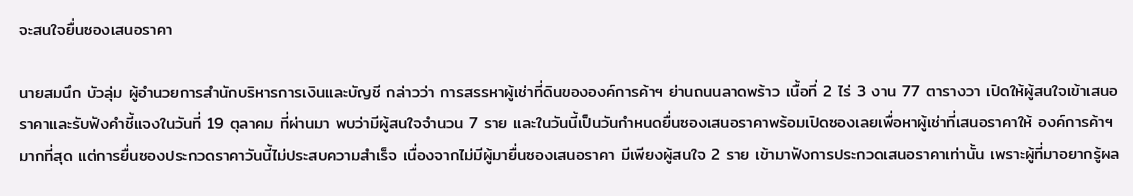จะสนใจยื่นซองเสนอราคา

นายสมนึก บัวลุ่ม ผู้อำนวยการสำนักบริหารการเงินและบัญชี กล่าวว่า การสรรหาผู้เช่าที่ดินขององค์การค้าฯ ย่านถนนลาดพร้าว เนื้อที่ 2 ไร่ 3 งาน 77 ตารางวา เปิดให้ผู้สนใจเข้าเสนอราคาและรับฟังคำชี้แจงในวันที่ 19 ตุลาคม ที่ผ่านมา พบว่ามีผู้สนใจจำนวน 7 ราย และในวันนี้เป็นวันกำหนดยื่นซองเสนอราคาพร้อมเปิดซองเลยเพื่อหาผู้เช่าที่เสนอราคาให้ องค์การค้าฯ มากที่สุด แต่การยื่นซองประกวดราคาวันนี้ไม่ประสบความสำเร็จ เนื่องจากไม่มีผู้มายื่นซองเสนอราคา มีเพียงผู้สนใจ 2 ราย เข้ามาฟังการประกวดเสนอราคาเท่านั้น เพราะผู้ที่มาอยากรู้ผล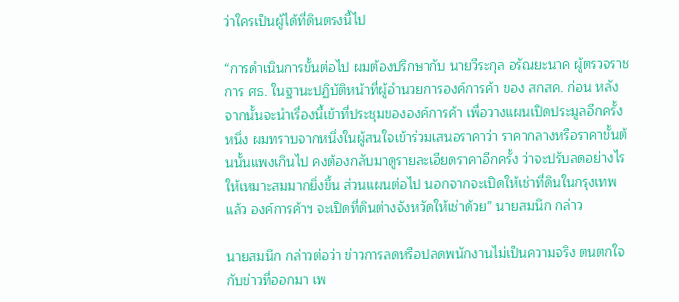ว่าใครเป็นผู้ได้ที่ดินตรงนี้ไป

“การดำเนินการขั้นต่อไป ผมต้องปรึกษากับ นายวีระกุล อรัณยะนาค ผู้ตรวจราชการ ศธ. ในฐานะปฏิบัติหน้าที่ผู้อำนวยการองค์การค้า ของ สกสค. ก่อน หลังจากนั้นจะนำเรื่องนี้เข้าที่ประชุมขององค์การค้า เพื่อวางแผนเปิดประมูลอีกครั้งหนึ่ง ผมทราบจากหนึ่งในผู้สนใจเข้าร่วมเสนอราคาว่า ราคากลางหรือราคาขั้นต้นนั้นแพงเกินไป คงต้องกลับมาดูรายละเอียดราคาอีกครั้ง ว่าจะปรับลดอย่างไรให้เหมาะสมมากยิ่งขึ้น ส่วนแผนต่อไป นอกจากจะเปิดให้เช่าที่ดินในกรุงเทพแล้ว องค์การค้าฯ จะเปิดที่ดินต่างจังหวัดให้เช่าด้วย” นายสมนึก กล่าว

นายสมนึก กล่าวต่อว่า ข่าวการลดหรือปลดพนักงานไม่เป็นความจริง ตนตกใจกับข่าวที่ออกมา เพ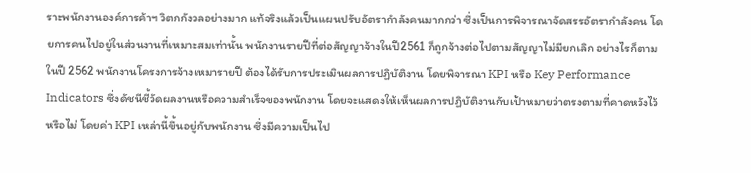ราะพนักงานองค์การค้าฯ วิตกกังวลอย่างมาก แท้จริงแล้วเป็นแผนปรับอัตรากำลังคนมากกว่า ซึ่งเป็นการพิจารณาจัดสรรอัตรากำลังคน โดยการคนไปอยู่ในส่วนงานที่เหมาะสมเท่านั้น พนักงานรายปีที่ต่อสัญญาจ้างในปี2561 ก็ถูกจ้างต่อไปตามสัญญาไม่มียกเลิก อย่างไรก็ตาม ในปี 2562 พนักงานโครงการจ้างเหมารายปี ต้องได้รับการประเมินผลการปฏิบัติงาน โดยพิจารณา KPI หรือ Key Performance Indicators ซึ่งดัชนีชี้วัดผลงานหรือความสำเร็จของพนักงาน โดยจะแสดงให้เห็นผลการปฏิบัติงานกับเป้าหมายว่าตรงตามที่คาดหวังไว้หรือไม่ โดยค่า KPI เหล่านี้ขึ้นอยู่กับพนักงาน ซึ่งมีความเป็นไป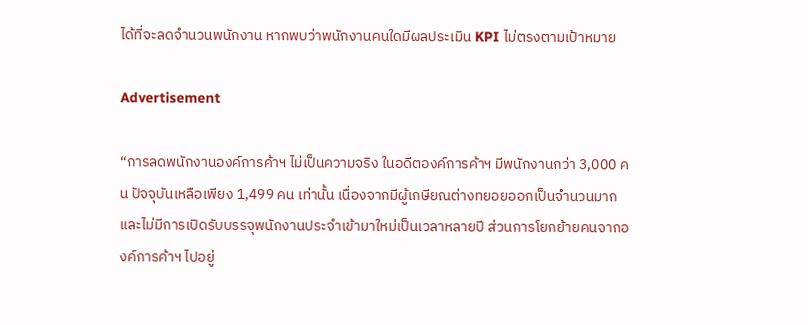ได้ที่จะลดจำนวนพนักงาน หากพบว่าพนักงานคนใดมีผลประเมิน KPI ไม่ตรงตามเป้าหมาย

Advertisement

“การลดพนักงานองค์การค้าฯ ไม่เป็นความจริง ในอดีตองค์การค้าฯ มีพนักงานกว่า 3,000 คน ปัจจุบันเหลือเพียง 1,499 คน เท่านั้น เนื่องจากมีผู้เกษียณต่างทยอยออกเป็นจำนวนมาก และไม่มีการเปิดรับบรรจุพนักงานประจำเข้ามาใหม่เป็นเวลาหลายปี ส่วนการโยกย้ายคนจากองค์การค้าฯ ไปอยู่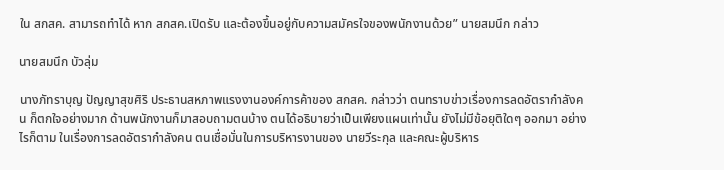ใน สกสค. สามารถทำได้ หาก สกสค.เปิดรับ และต้องขึ้นอยู่กับความสมัครใจของพนักงานด้วย” นายสมนึก กล่าว

นายสมนึก บัวลุ่ม

นางภัทราบุญ ปัญญาสุขศิริ ประธานสหภาพแรงงานองค์การค้าของ สกสค. กล่าวว่า ตนทราบข่าวเรื่องการลดอัตรากำลังคน ก็ตกใจอย่างมาก ด้านพนักงานก็มาสอบถามตนบ้าง ตนได้อธิบายว่าเป็นเพียงแผนเท่านั้น ยังไม่มีข้อยุติใดๆ ออกมา อย่างไรก็ตาม ในเรื่องการลดอัตรากำลังคน ตนเชื่อมั่นในการบริหารงานของ นายวีระกุล และคณะผู้บริหาร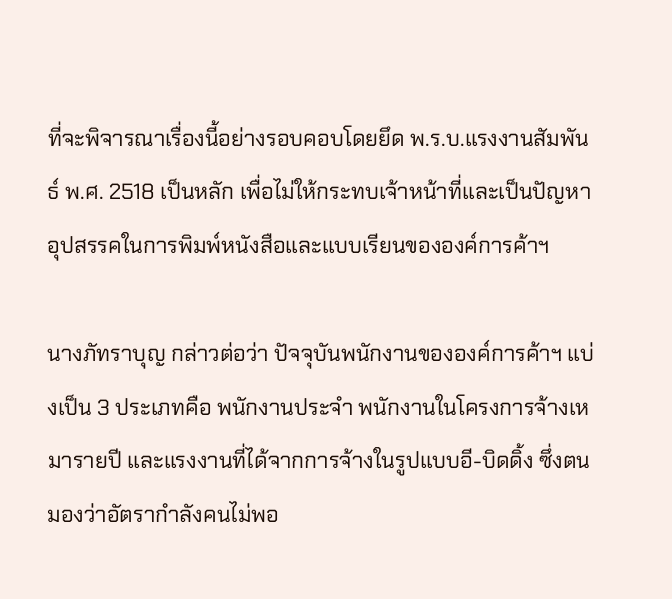ที่จะพิจารณาเรื่องนี้อย่างรอบคอบโดยยึด พ.ร.บ.แรงงานสัมพันธ์ พ.ศ. 2518 เป็นหลัก เพื่อไม่ให้กระทบเจ้าหน้าที่และเป็นปัญหาอุปสรรคในการพิมพ์หนังสือและแบบเรียนขององค์การค้าฯ

นางภัทราบุญ กล่าวต่อว่า ปัจจุบันพนักงานขององค์การค้าฯ แบ่งเป็น 3 ประเภทคือ พนักงานประจำ พนักงานในโครงการจ้างเหมารายปี และแรงงานที่ได้จากการจ้างในรูปแบบอี-บิดดิ้ง ซึ่งตนมองว่าอัตรากำลังคนไม่พอ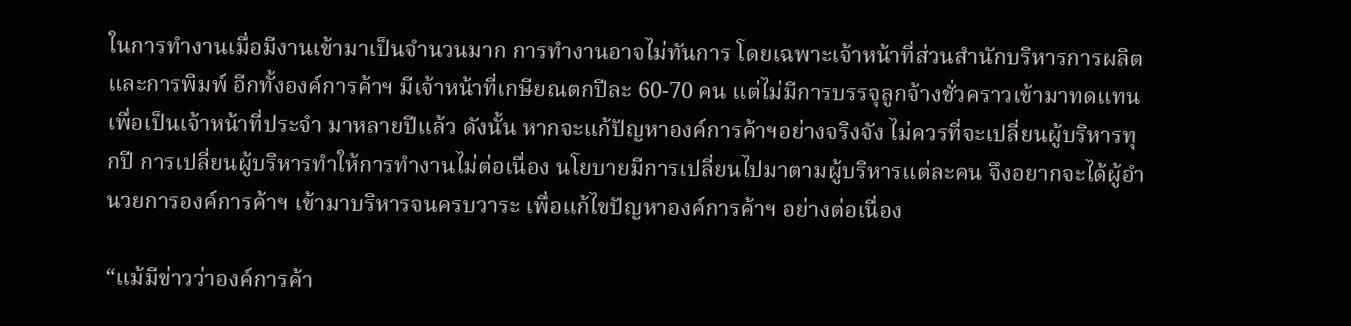ในการทำงานเมื่อมีงานเข้ามาเป็นจำนวนมาก การทำงานอาจไม่ทันการ โดยเฉพาะเจ้าหน้าที่ส่วนสำนักบริหารการผลิตและการพิมพ์ อีกทั้งองค์การค้าฯ มีเจ้าหน้าที่เกษียณตกปีละ 60-70 คน แต่ไม่มีการบรรจุลูกจ้างชั่วคราวเข้ามาทดแทนเพื่อเป็นเจ้าหน้าที่ประจำ มาหลายปีแล้ว ดังนั้น หากจะแก้ปัญหาองค์การค้าฯอย่างจริงจัง ไม่ควรที่จะเปลี่ยนผู้บริหารทุกปี การเปลี่ยนผู้บริหารทำให้การทำงานไม่ต่อเนื่อง นโยบายมีการเปลี่ยนไปมาตามผู้บริหารแต่ละคน จึงอยากจะได้ผู้อำนวยการองค์การค้าฯ เข้ามาบริหารจนครบวาระ เพื่อแก้ไขปัญหาองค์การค้าฯ อย่างต่อเนื่อง

“แม้มีข่าวว่าองค์การค้า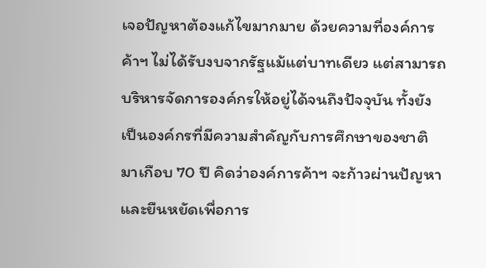เจอปัญหาต้องแก้ไขมากมาย ด้วยความที่องค์การค้าฯ ไม่ได้รับงบจากรัฐแม้แต่บาทเดียว แต่สามารถบริหารจัดการองค์กรให้อยู่ได้จนถึงปัจจุบัน ทั้งยังเป็นองค์กรที่มีความสำคัญกับการศึกษาของชาติ มาเกือบ 70 ปี คิดว่าองค์การค้าฯ จะก้าวผ่านปัญหาและยืนหยัดเพื่อการ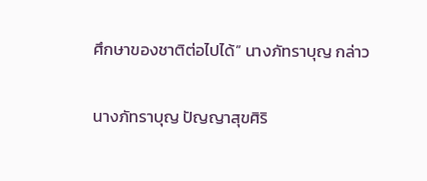ศึกษาของชาติต่อไปได้” นางภัทราบุญ กล่าว

นางภัทราบุญ ปัญญาสุขศิริ